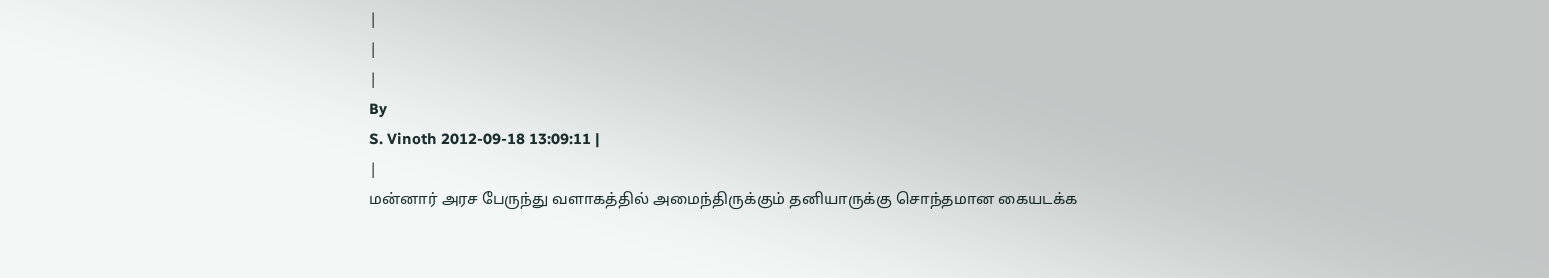|
|
|
By
S. Vinoth 2012-09-18 13:09:11 |
|
மன்னார் அரச பேருந்து வளாகத்தில் அமைந்திருக்கும் தனியாருக்கு சொந்தமான கையடக்க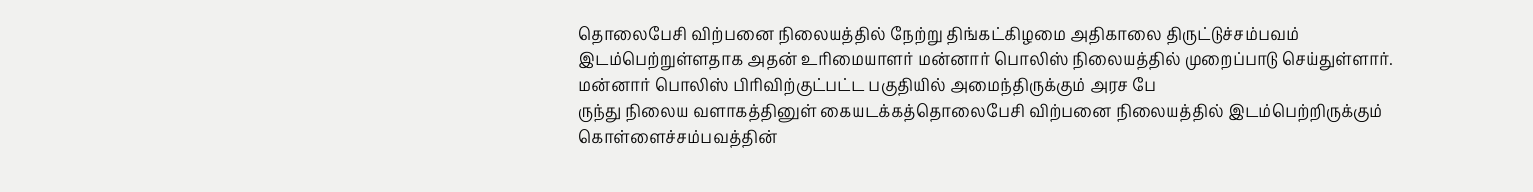தொலைபேசி விற்பனை நிலையத்தில் நேற்று திங்கட்கிழமை அதிகாலை திருட்டுச்சம்பவம் இடம்பெற்றுள்ளதாக அதன் உரிமையாளர் மன்னார் பொலிஸ் நிலையத்தில் முறைப்பாடு செய்துள்ளார்.
மன்னார் பொலிஸ் பிரிவிற்குட்பட்ட பகுதியில் அமைந்திருக்கும் அரச பே
ருந்து நிலைய வளாகத்தினுள் கையடக்கத்தொலைபேசி விற்பனை நிலையத்தில் இடம்பெற்றிருக்கும் கொள்ளைச்சம்பவத்தின்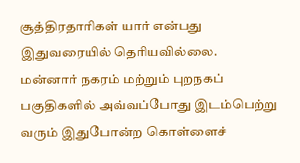சூத்திரதாரிகள் யார் என்பது இதுவரையில் தெரியவில்லை.
மன்னார் நகரம் மற்றும் புறநகப் பகுதிகளில் அவ்வப்போது இடம்பெற்று வரும் இதுபோன்ற கொள்ளைச்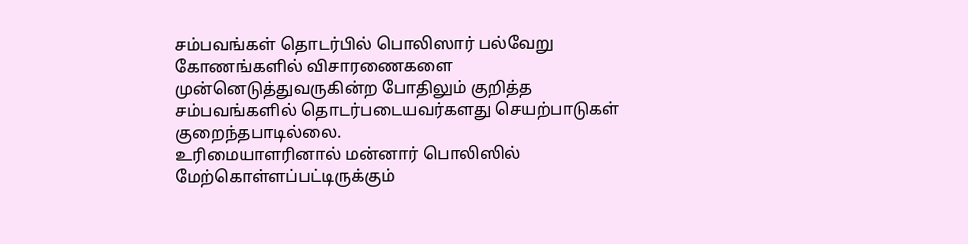சம்பவங்கள் தொடர்பில் பொலிஸார் பல்வேறு கோணங்களில் விசாரணைகளை முன்னெடுத்துவருகின்ற போதிலும் குறித்த சம்பவங்களில் தொடர்படையவர்களது செயற்பாடுகள் குறைந்தபாடில்லை.
உரிமையாளரினால் மன்னார் பொலிஸில் மேற்கொள்ளப்பட்டிருக்கும்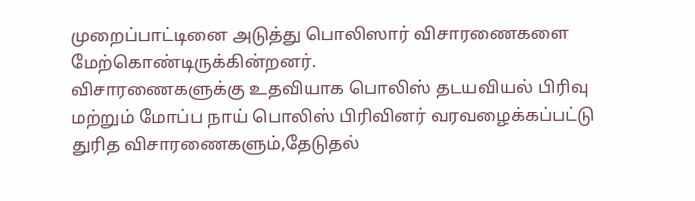முறைப்பாட்டினை அடுத்து பொலிஸார் விசாரணைகளை மேற்கொண்டிருக்கின்றனர்.
விசாரணைகளுக்கு உதவியாக பொலிஸ் தடயவியல் பிரிவு மற்றும் மோப்ப நாய் பொலிஸ் பிரிவினர் வரவழைக்கப்பட்டு துரித விசாரணைகளும்,தேடுதல்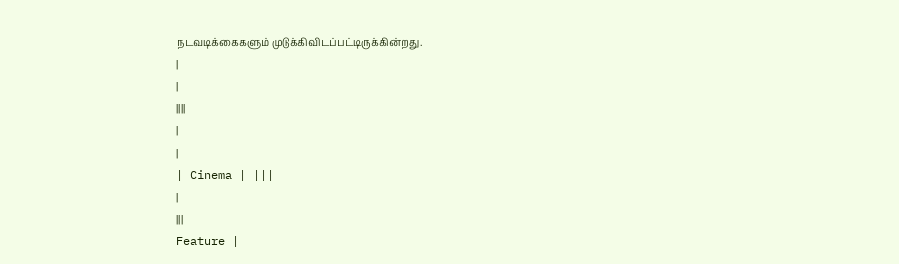நடவடிக்கைகளும் முடுக்கிவிடப்பட்டிருக்கின்றது.
|
|
||||
|
|
| Cinema | |||
|
|||
Feature |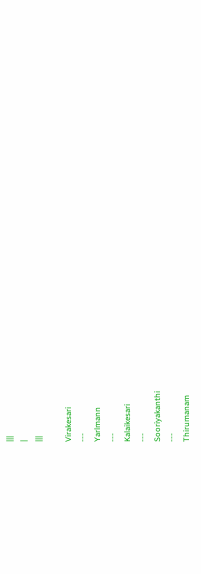|||
|
|||

Virakesari
---
Yarlmann
---
Kalaikesari
---
Sooriyakanthi
---
Thirumanam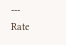---
Rate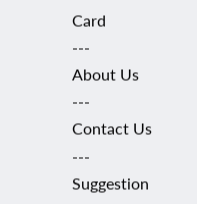Card
---
About Us
---
Contact Us
---
Suggestion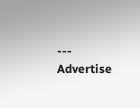---
Advertise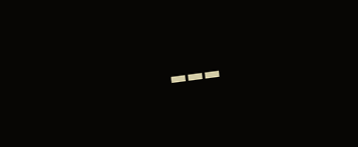---